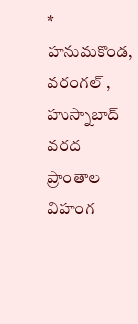* హనుమకొండ, వరంగల్ , హుస్నాబాద్ వరద ప్రాంతాల విహంగ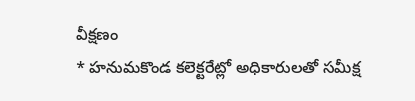వీక్షణం
* హనుమకొండ కలెక్టరేట్లో అధికారులతో సమీక్ష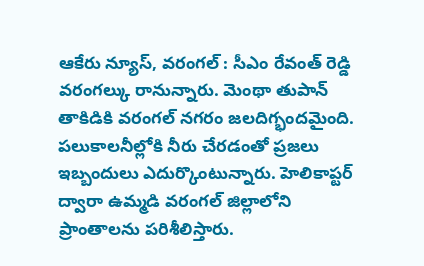ఆకేరు న్యూస్, వరంగల్ : సీఎం రేవంత్ రెడ్డి వరంగల్కు రానున్నారు. మెంథా తుపాన్ తాకిడికి వరంగల్ నగరం జలదిగ్భందమైంది. పలుకాలనీల్లోకి నీరు చేరడంతో ప్రజలు ఇబ్బందులు ఎదుర్కొంటున్నారు. హెలికాప్టర్ ద్వారా ఉమ్మడి వరంగల్ జిల్లాలోని ప్రాంతాలను పరిశీలిస్తారు.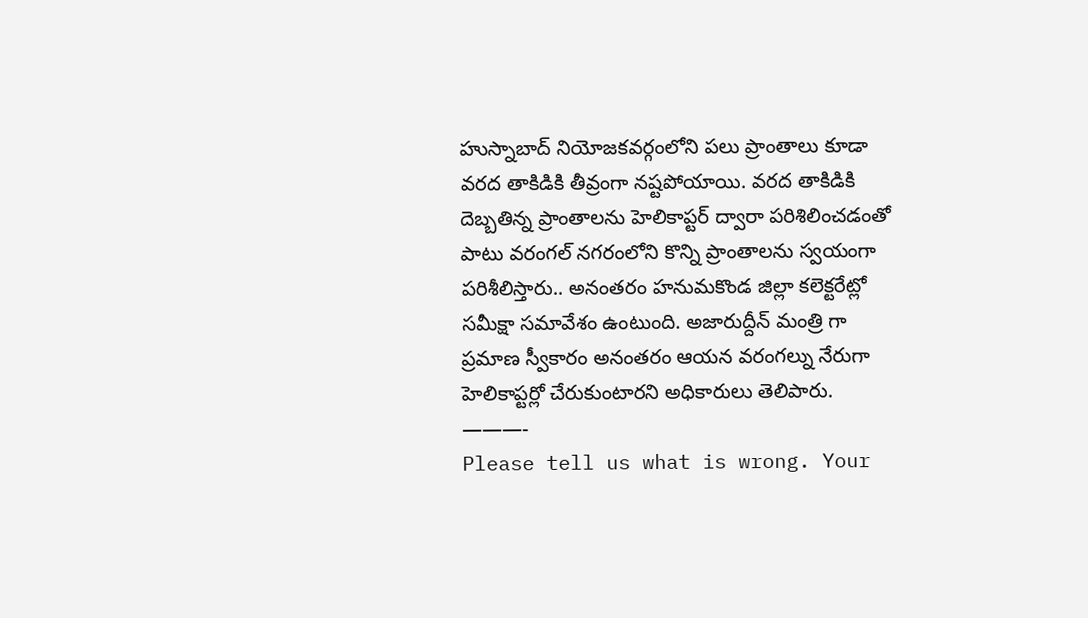హుస్నాబాద్ నియోజకవర్గంలోని పలు ప్రాంతాలు కూడా వరద తాకిడికి తీవ్రంగా నష్టపోయాయి. వరద తాకిడికి దెబ్బతిన్న ప్రాంతాలను హెలికాప్టర్ ద్వారా పరిశిలించడంతో పాటు వరంగల్ నగరంలోని కొన్ని ప్రాంతాలను స్వయంగా పరిశీలిస్తారు.. అనంతరం హనుమకొండ జిల్లా కలెక్టరేట్లో సమీక్షా సమావేశం ఉంటుంది. అజారుద్దీన్ మంత్రి గా ప్రమాణ స్వీకారం అనంతరం ఆయన వరంగల్ను నేరుగా హెలికాప్టర్లో చేరుకుంటారని అధికారులు తెలిపారు.
———-
Please tell us what is wrong. Your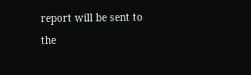report will be sent to the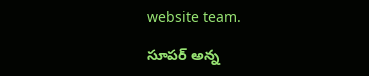website team.

సూపర్ అన్న